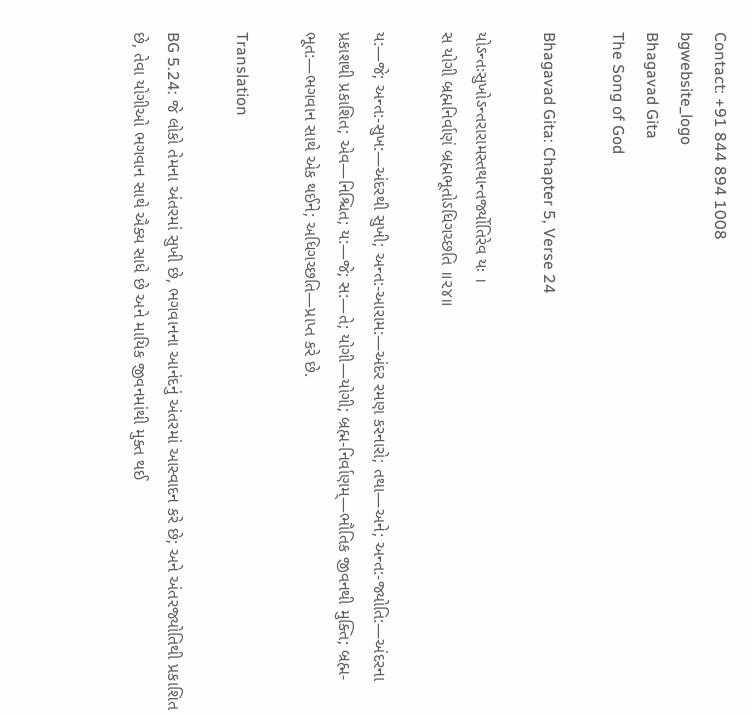Contact: +91 844 894 1008
bgwebsite_logo
Bhagavad Gita
The Song of God

Bhagavad Gita: Chapter 5, Verse 24

યોઽન્તઃસુખોઽન્તરારામસ્તથાન્તર્જ્યોતિરેવ યઃ ।
સ યોગી બ્રહ્મનિર્વાણં બ્રહ્મભૂતોઽધિગચ્છતિ ॥૨૪॥

ય:—જે; અન્ત:-સુખ:—અંદરથી સુખી; અન્ત:-આરામ:—અંદર રમણ કરનારો; તથા—અને; અન્ત:-જ્યોતિ:—અંદરના પ્રકાશથી પ્રકાશિત; એવ—નિશ્ચિત; ય:—જે; સ:—તે; યોગી—યોગી; બ્રહ્મ-નિર્વાણમ્—ભૌતિક જીવનથી મુક્તિ; બ્રહ્મ-ભૂત:—ભગવાન સાથે એક થઈને; અધિગચ્છતિ—પ્રાપ્ત કરે છે.

Translation

BG 5.24: જે લોકો તેમના અંતરમાં સુખી છે, ભગવાનના આનંદનું અંતરમાં આસ્વાદન કરે છે; અને અંતરજ્યોતિથી પ્રકાશિત છે, તેવા યોગીઓ ભગવાન સાથે ઐક્ય સાધે છે અને માયિક જીવનમાંથી મુક્ત થઈ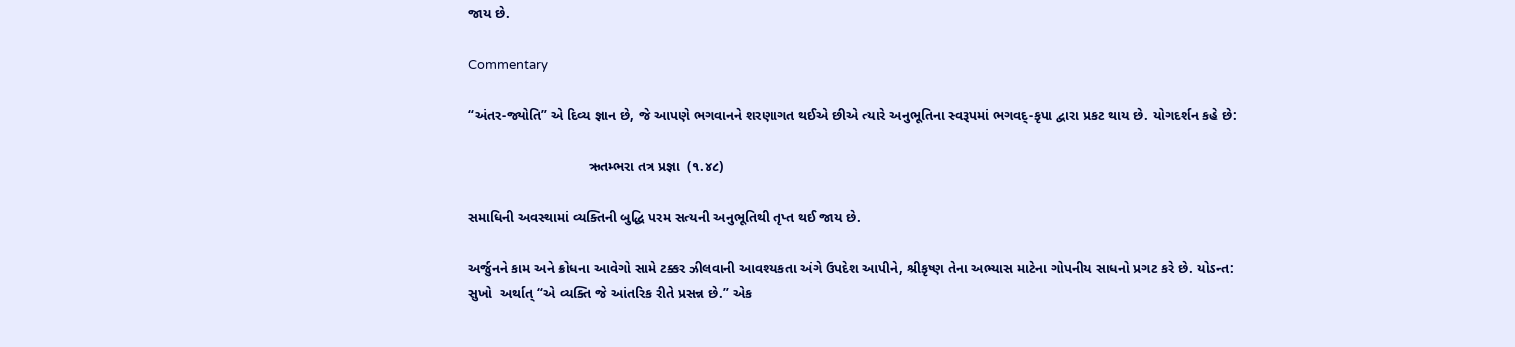જાય છે.

Commentary

“અંતર-જ્યોતિ” એ દિવ્ય જ્ઞાન છે, જે આપણે ભગવાનને શરણાગત થઈએ છીએ ત્યારે અનુભૂતિના સ્વરૂપમાં ભગવદ્-કૃપા દ્વારા પ્રકટ થાય છે. યોગદર્શન કહે છે:

                               ઋતમ્ભરા તત્ર પ્રજ્ઞા  (૧.૪૮)

સમાધિની અવસ્થામાં વ્યક્તિની બુદ્ધિ પરમ સત્યની અનુભૂતિથી તૃપ્ત થઈ જાય છે.

અર્જુનને કામ અને ક્રોધના આવેગો સામે ટક્કર ઝીલવાની આવશ્યકતા અંગે ઉપદેશ આપીને, શ્રીકૃષ્ણ તેના અભ્યાસ માટેના ગોપનીય સાધનો પ્રગટ કરે છે. યોઽન્ત: સુખો  અર્થાત્ “એ વ્યક્તિ જે આંતરિક રીતે પ્રસન્ન છે.” એક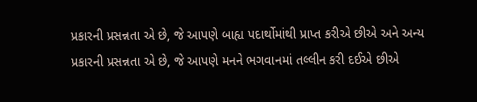પ્રકારની પ્રસન્નતા એ છે, જે આપણે બાહ્ય પદાર્થોમાંથી પ્રાપ્ત કરીએ છીએ અને અન્ય પ્રકારની પ્રસન્નતા એ છે, જે આપણે મનને ભગવાનમાં તલ્લીન કરી દઈએ છીએ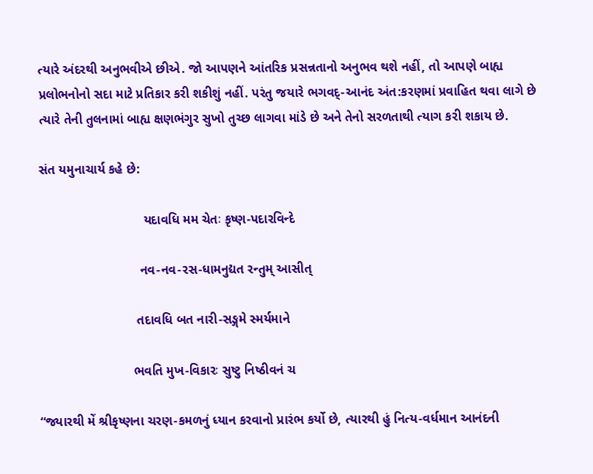ત્યારે અંદરથી અનુભવીએ છીએ. જો આપણને આંતરિક પ્રસન્નતાનો અનુભવ થશે નહીં, તો આપણે બાહ્ય પ્રલોભનોનો સદા માટે પ્રતિકાર કરી શકીશું નહીં. પરંતુ જયારે ભગવદ્-આનંદ અંત:કરણમાં પ્રવાહિત થવા લાગે છે ત્યારે તેની તુલનામાં બાહ્ય ક્ષણભંગુર સુખો તુચ્છ લાગવા માંડે છે અને તેનો સરળતાથી ત્યાગ કરી શકાય છે.

સંત યમુનાચાર્ય કહે છે:

                             યદાવધિ મમ ચેતઃ કૃષ્ણ-પદારવિન્દે

                            નવ-નવ-રસ-ધામનુદ્યત રન્તુમ્ આસીત્

                           તદાવધિ બત નારી-સઙ્ગમે સ્મર્યમાને

                          ભવતિ મુખ-વિકારઃ સુષ્ટુ નિષ્ઠીવનં ચ

“જ્યારથી મેં શ્રીકૃષ્ણના ચરણ-કમળનું ધ્યાન કરવાનો પ્રારંભ કર્યો છે, ત્યારથી હું નિત્ય-વર્ધમાન આનંદની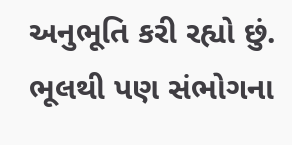અનુભૂતિ કરી રહ્યો છું. ભૂલથી પણ સંભોગના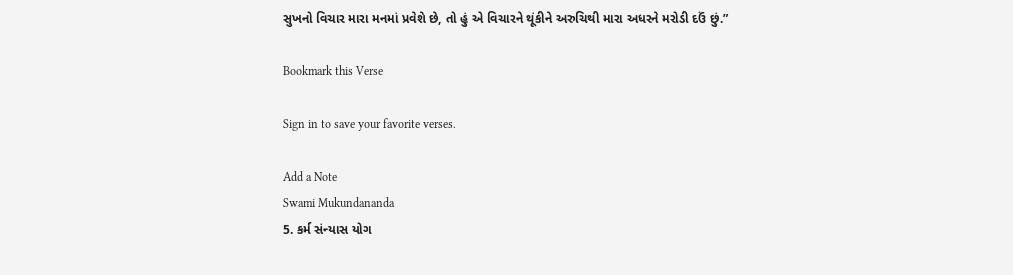સુખનો વિચાર મારા મનમાં પ્રવેશે છે, તો હું એ વિચારને થૂંકીને અરુચિથી મારા અધરને મરોડી દઉં છું.”

Bookmark this Verse

Sign in to save your favorite verses.

Add a Note
Swami Mukundananda
5. કર્મ સંન્યાસ યોગ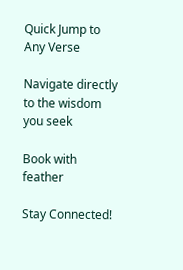Quick Jump to Any Verse

Navigate directly to the wisdom you seek

Book with feather

Stay Connected!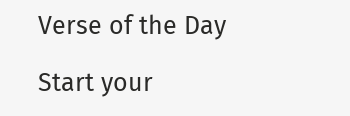Verse of the Day

Start your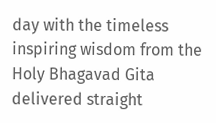day with the timeless inspiring wisdom from the Holy Bhagavad Gita delivered straight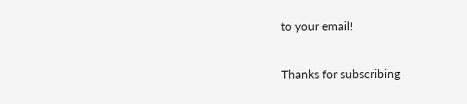to your email!

Thanks for subscribing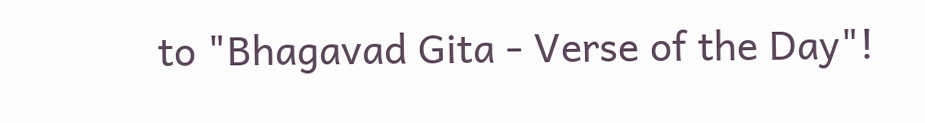to "Bhagavad Gita - Verse of the Day"!